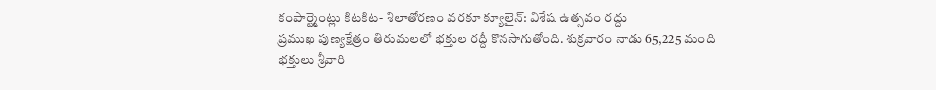కంపార్ట్మెంట్లు కిటకిట- శిలాతోరణం వరకూ క్యూలైన్: విశేష ఉత్సవం రద్దు
ప్రముఖ పుణ్యక్షేత్రం తిరుమలలో భక్తుల రద్దీ కొనసాగుతోంది. శుక్రవారం నాడు 65,225 మంది భక్తులు శ్రీవారి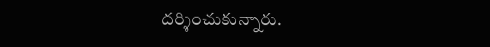దర్శించుకున్నారు.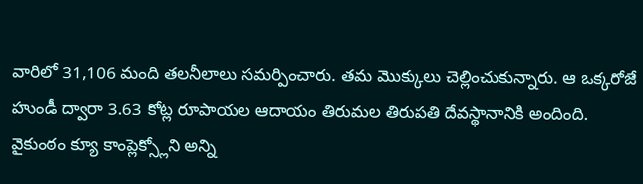వారిలో 31,106 మంది తలనీలాలు సమర్పించారు. తమ మొక్కులు చెల్లించుకున్నారు. ఆ ఒక్కరోజే హుండీ ద్వారా 3.63 కోట్ల రూపాయల ఆదాయం తిరుమల తిరుపతి దేవస్థానానికి అందింది. వైకుంఠం క్యూ కాంప్లెక్స్లోని అన్ని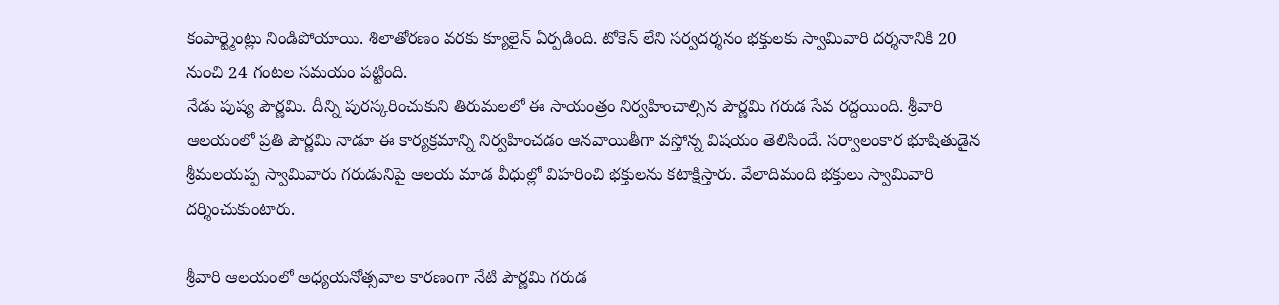కంపార్ట్మెంట్లు నిండిపోయాయి. శిలాతోరణం వరకు క్యూలైన్ ఏర్పడింది. టోకెన్ లేని సర్వదర్శనం భక్తులకు స్వామివారి దర్శనానికి 20 నుంచి 24 గంటల సమయం పట్టింది.
నేడు పుష్య పౌర్ణమి. దీన్ని పురస్కరించుకుని తిరుమలలో ఈ సాయంత్రం నిర్వహించాల్సిన పౌర్ణమి గరుడ సేవ రద్దయింది. శ్రీవారి ఆలయంలో ప్రతి పౌర్ణమి నాడూ ఈ కార్యక్రమాన్ని నిర్వహించడం ఆనవాయితీగా వస్తోన్న విషయం తెలిసిందే. సర్వాలంకార భూషితుడైన శ్రీమలయప్ప స్వామివారు గరుడునిపై ఆలయ మాడ వీధుల్లో విహరించి భక్తులను కటాక్షిస్తారు. వేలాదిమంది భక్తులు స్వామివారి దర్శించుకుంటారు.

శ్రీవారి ఆలయంలో అధ్యయనోత్సవాల కారణంగా నేటి పౌర్ణమి గరుడ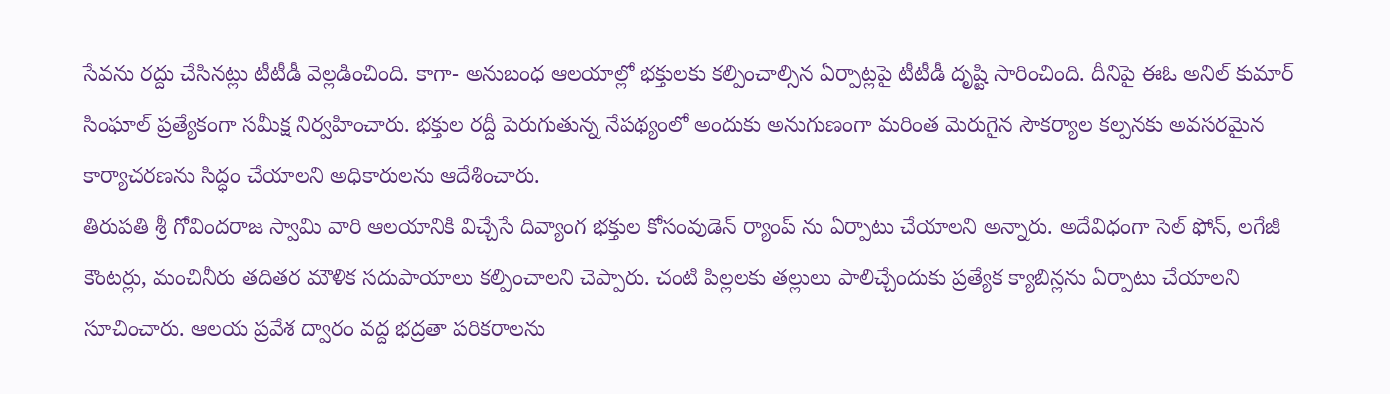సేవను రద్దు చేసినట్లు టీటీడీ వెల్లడించింది. కాగా- అనుబంధ ఆలయాల్లో భక్తులకు కల్పించాల్సిన ఏర్పాట్లపై టీటీడీ దృష్టి సారించింది. దీనిపై ఈఓ అనిల్ కుమార్ సింఘాల్ ప్రత్యేకంగా సమీక్ష నిర్వహించారు. భక్తుల రద్దీ పెరుగుతున్న నేపథ్యంలో అందుకు అనుగుణంగా మరింత మెరుగైన సౌకర్యాల కల్పనకు అవసరమైన కార్యాచరణను సిద్ధం చేయాలని అధికారులను ఆదేశించారు.
తిరుపతి శ్రీ గోవిందరాజ స్వామి వారి ఆలయానికి విచ్చేసే దివ్యాంగ భక్తుల కోసంవుడెన్ ర్యాంప్ ను ఏర్పాటు చేయాలని అన్నారు. అదేవిధంగా సెల్ ఫోన్, లగేజీ కౌంటర్లు, మంచినీరు తదితర మౌళిక సదుపాయాలు కల్పించాలని చెప్పారు. చంటి పిల్లలకు తల్లులు పాలిచ్చేందుకు ప్రత్యేక క్యాబిన్లను ఏర్పాటు చేయాలని సూచించారు. ఆలయ ప్రవేశ ద్వారం వద్ద భద్రతా పరికరాలను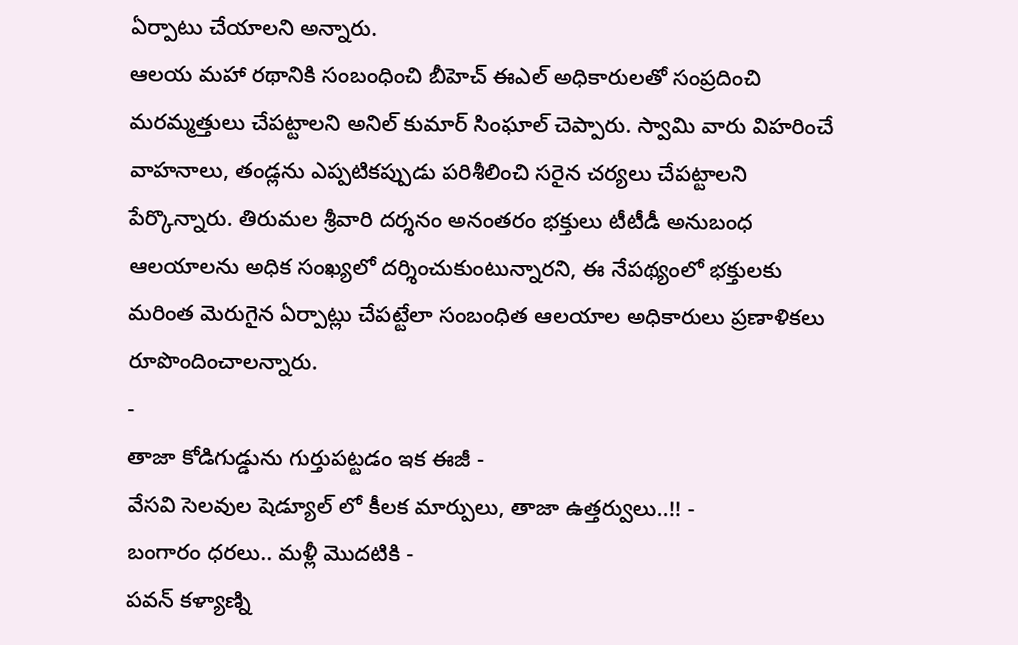ఏర్పాటు చేయాలని అన్నారు.
ఆలయ మహా రథానికి సంబంధించి బీహెచ్ ఈఎల్ అధికారులతో సంప్రదించి మరమ్మత్తులు చేపట్టాలని అనిల్ కుమార్ సింఘాల్ చెప్పారు. స్వామి వారు విహరించే వాహనాలు, తండ్లను ఎప్పటికప్పుడు పరిశీలించి సరైన చర్యలు చేపట్టాలని పేర్కొన్నారు. తిరుమల శ్రీవారి దర్శనం అనంతరం భక్తులు టీటీడీ అనుబంధ ఆలయాలను అధిక సంఖ్యలో దర్శించుకుంటున్నారని, ఈ నేపథ్యంలో భక్తులకు మరింత మెరుగైన ఏర్పాట్లు చేపట్టేలా సంబంధిత ఆలయాల అధికారులు ప్రణాళికలు రూపొందించాలన్నారు.
-
తాజా కోడిగుడ్డును గుర్తుపట్టడం ఇక ఈజీ -
వేసవి సెలవుల షెడ్యూల్ లో కీలక మార్పులు, తాజా ఉత్తర్వులు..!! -
బంగారం ధరలు.. మళ్లీ మొదటికి -
పవన్ కళ్యాణ్ని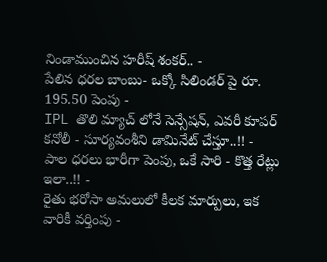నిండాముంచిన హరీష్ శంకర్.. -
పేలిన ధరల బాంబు- ఒక్కో సిలిండర్ పై రూ. 195.50 పెంపు -
IPL తొలి మ్యాచ్ లోనే సెన్సేషన్, ఎవరీ కూపర్ కనోలీ - సూర్యవంశీని డామినేట్ చేస్తూ..!! -
పాల ధరలు భారీగా పెంపు, ఒకే సారి - కొత్త రేట్లు ఇలా..!! -
రైతు భరోసా అమలులో కీలక మార్పులు, ఇక వారికీ వర్తింపు -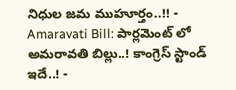నిధుల జమ ముహూర్తం..!! -
Amaravati Bill: పార్లమెంట్ లో అమరావతి బిల్లు..! కాంగ్రెస్ స్టాండ్ ఇదే..! -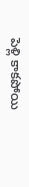పెళ్లి కాకపోయి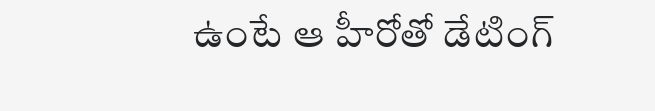ఉంటే ఆ హీరోతో డేటింగ్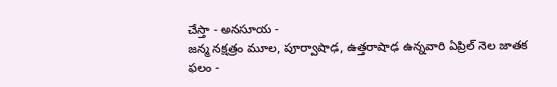చేస్తా - అనసూయ -
జన్మ నక్షత్రం మూల, పూర్వాషాఢ, ఉత్తరాషాఢ ఉన్నవారి ఏప్రిల్ నెల జాతక ఫలం -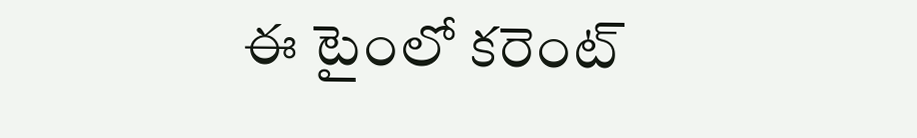ఈ టైంలో కరెంట్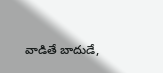వాడితే బాదుడే,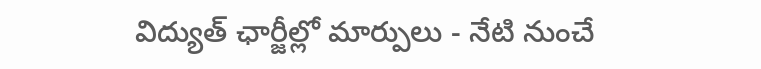విద్యుత్ ఛార్జీల్లో మార్పులు - నేటి నుంచే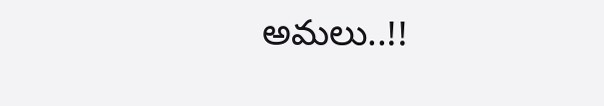అమలు..!!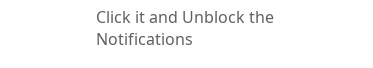Click it and Unblock the Notifications